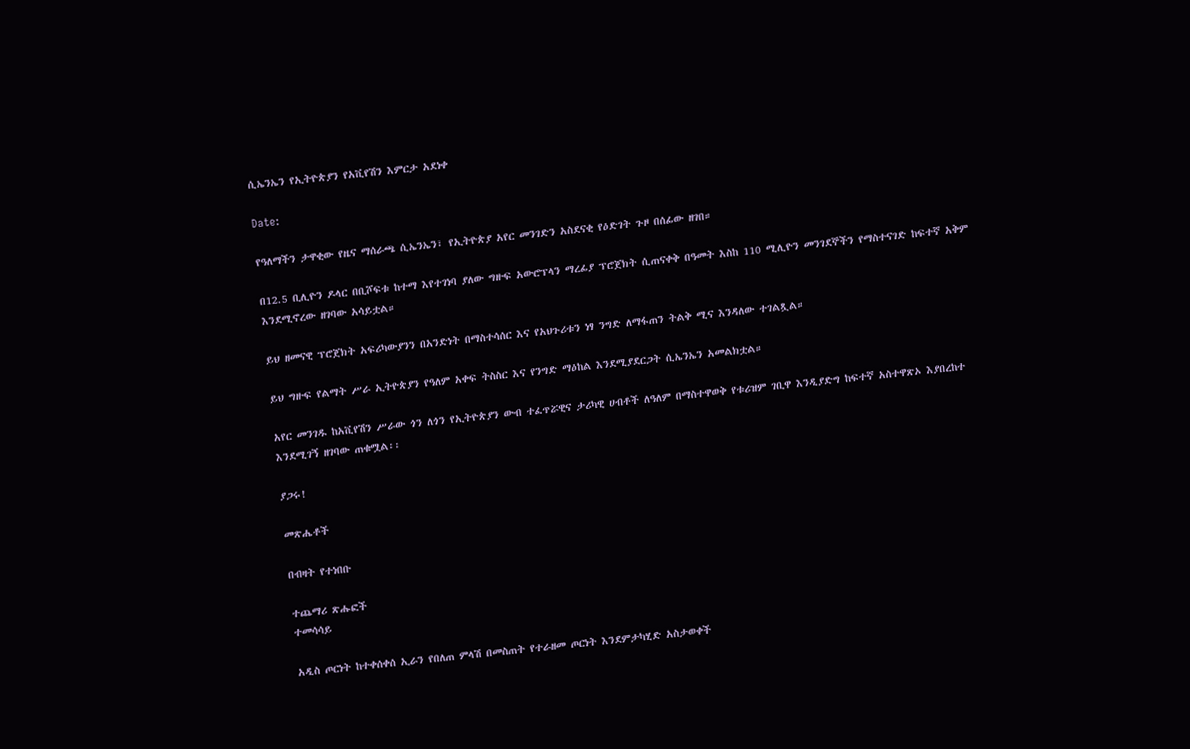ሲኤንኤን የኢትዮጵያን የአቪየሽን እምርታ አደነቀ

Date:

የዓለማችን ታዋቂው የዜና ማሰራጫ ሲኤንኤን፣ የኢትዮጵያ አየር መንገድን አስደናቂ የዕድገት ጉዞ በሰፊው ዘገበ።

በ12.5 ቢሊዮን ዶላር በቢሾፍቱ ከተማ እየተገነባ ያለው ግዙፍ አውሮፕላን ማረፊያ ፕሮጀክት ሲጠናቀቅ በዓመት እስከ 110 ሚሊዮን መንገደኞችን የማስተናገድ ከፍተኛ አቅም እንደሚኖረው ዘገባው አሳይቷል።

ይህ ዘመናዊ ፕሮጀክት አፍሪካውያንን በአንድነት በማስተሳሰር እና የአህጉሪቱን ነፃ ንግድ ለማፋጠን ትልቅ ሚና እንዳለው ተገልጿል።

ይህ ግዙፍ የልማት ሥራ ኢትዮጵያን የዓለም አቀፍ ትስስር እና የንግድ ማዕከል እንደሚያደርጋት ሲኤንኤን አመልክቷል።

አየር መንገዱ ከአቪየሽን ሥራው ጎን ለጎን የኢትዮጵያን ውብ ተፈጥሯዊና ታሪካዊ ሀብቶች ለዓለም በማስተዋወቅ የቱሪዝም ገቢዋ እንዲያድግ ከፍተኛ አስተዋጽኦ እያበረከተ እንደሚገኝ ዘገባው ጠቁሟል፡፡

ያጋሩ!

መጽሔቶች

በብዛት የተነበቡ

ተጨማሪ ጽሑፎች
ተመሳሳይ

አዲስ ጦርነት ከተቀሰቀሰ ኢራን የበለጠ ምላሽ በመስጠት የተራዘመ ጦርነት እንደምታካሂድ አስታወቀች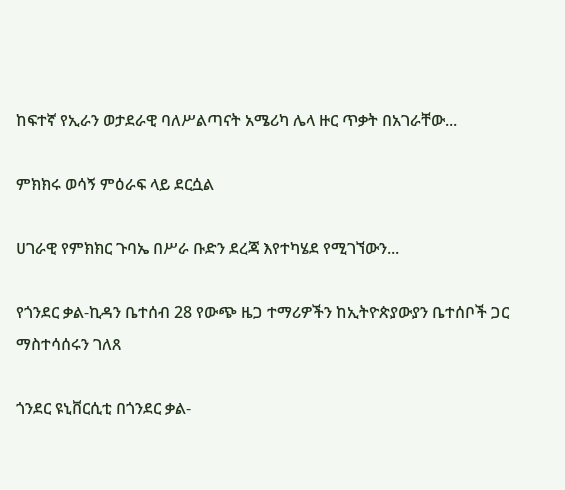ከፍተኛ የኢራን ወታደራዊ ባለሥልጣናት አሜሪካ ሌላ ዙር ጥቃት በአገራቸው...

ምክክሩ ወሳኝ ምዕራፍ ላይ ደርሷል

ሀገራዊ የምክክር ጉባኤ በሥራ ቡድን ደረጃ እየተካሄደ የሚገኘውን...

የጎንደር ቃል-ኪዳን ቤተሰብ 28 የውጭ ዜጋ ተማሪዎችን ከኢትዮጵያውያን ቤተሰቦች ጋር ማስተሳሰሩን ገለጸ

ጎንደር ዩኒቨርሲቲ በጎንደር ቃል-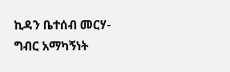ኪዳን ቤተሰብ መርሃ-ግብር አማካኝነት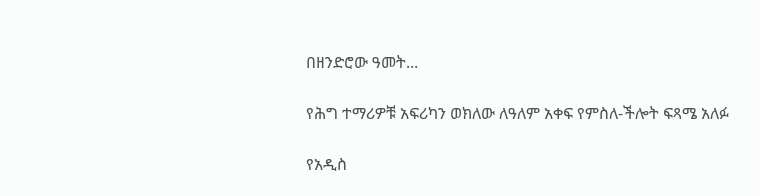በዘንድሮው ዓመት...

የሕግ ተማሪዎቹ አፍሪካን ወክለው ለዓለም አቀፍ የምስለ-ችሎት ፍጻሜ አለፉ

የአዲስ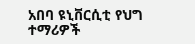አበባ ዩኒቨርሲቲ የህግ ተማሪዎች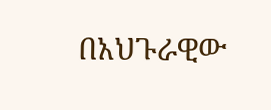በአህጉራዊው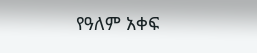የዓለም አቀፍ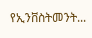የኢንቨስትመንት...